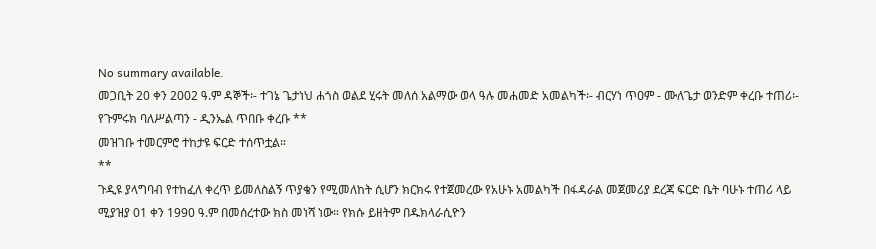No summary available.
መጋቢት 20 ቀን 2002 ዓ.ም ዳኞች፡- ተገኔ ጌታነህ ሐጎስ ወልደ ሂሩት መለሰ አልማው ወላ ዓሉ መሐመድ አመልካች፡- ብርሃነ ጥዐም - ሙለጌታ ወንድም ቀረቡ ተጠሪ፡- የጉምሩክ ባለሥልጣን - ዲንኤል ጥበቡ ቀረቡ **
መዝገቡ ተመርምሮ ተከታዩ ፍርድ ተሰጥቷል።
**
ጉዲዩ ያላግባብ የተከፈለ ቀረጥ ይመለስልኝ ጥያቄን የሚመለከት ሲሆን ክርክሩ የተጀመረው የአሁኑ አመልካች በፋዳራል መጀመሪያ ደረጃ ፍርድ ቤት ባሁኑ ተጠሪ ላይ ሚያዝያ 01 ቀን 1990 ዓ.ም በመሰረተው ክስ መነሻ ነው። የክሱ ይዘትም በዱክላራሲዮን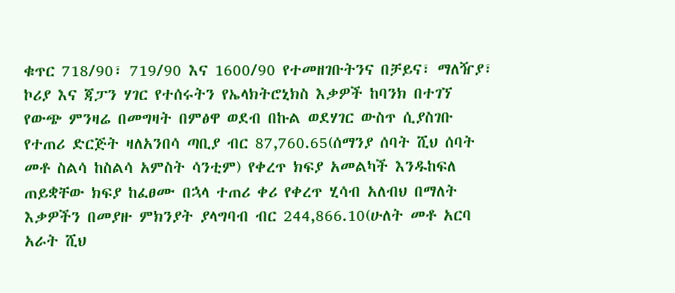ቁጥር 718/90፣ 719/90 እና 1600/90 የተመዘገቡትንና በቻይና፣ ማለዥያ፣ ኮሪያ እና ጃፓን ሃገር የተሰሩትን የኤላክትሮኒክስ እቃዎች ከባንክ በተገኘ የውጭ ምንዛሬ በመግዛት በምፅዋ ወደብ በኩል ወደሃገር ውስጥ ሲያስገቡ የተጠሪ ድርጅት ዛለአንበሳ ጣቢያ ብር 87,760.65(ሰማንያ ሰባት ሺህ ሰባት መቶ ስልሳ ከስልሳ አምስት ሳንቲም) የቀረጥ ክፍያ አመልካች እንዱከፍለ ጠይቋቸው ክፍያ ከፈፀሙ በኋላ ተጠሪ ቀሪ የቀረጥ ሂሳብ አለብህ በማለት እቃዎችን በመያዙ ምክንያት ያላግባብ ብር 244,866.10(ሁለት መቶ አርባ አራት ሺህ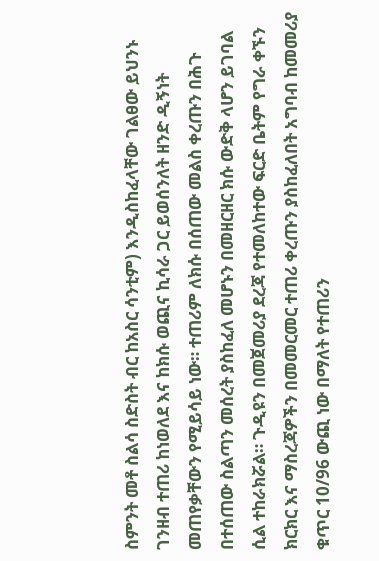ስምንት መቶ ስልሳ ስድስት ብር ከአስር ሳንቲም) እንዲስከፈላቸው ገልፀው ይህንኑ ገንዘብ ተጠሪ ከነወለደ እና ከክሱ ወጪና ኪሳራ ጋር ይወሰንለት ዘንድ ዲኝነት መጠየቃቸውን የሚይሳይ ነው። ተጠሪም ለክሱ በሰጠው መልስ ቀረጡን በሕጉ በተሰጠው ስልጣን መሰረት ያስከፈለ መሆኑን በመዘርዘር ክሱ ውድቅ ላሆን ይገባል ሲል ተከራክሯል። ጉዲዩን በመጀመሪያ ደረጃ የተመለከተው ፍርድ ቤትም የግራ ቀኙን ክርክር እና ማስረጃዎችን በመመርመር ተጠሪ ቀረጡን ያስከፈለበት አግባብ ከመመሪያ ቁጥር 10/96 ውጪ ነው በማለት የተጠሪን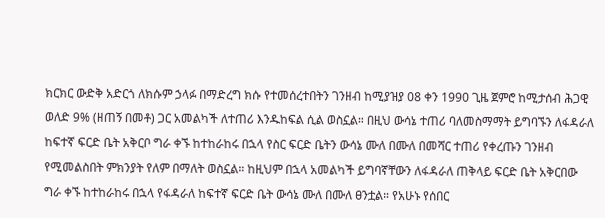ክርክር ውድቅ አድርጎ ለክሱም ኃላፉ በማድረግ ክሱ የተመሰረተበትን ገንዘብ ከሚያዝያ 08 ቀን 1990 ጊዜ ጀምሮ ከሚታሰብ ሕጋዊ ወለድ 9% (ዘጠኝ በመቶ) ጋር አመልካች ለተጠሪ እንዱከፍል ሲል ወስኗል። በዚህ ውሳኔ ተጠሪ ባለመስማማት ይግባኙን ለፋዳራለ ከፍተኛ ፍርድ ቤት አቅርቦ ግራ ቀኙ ከተከራከሩ በኋላ የስር ፍርድ ቤትን ውሳኔ ሙለ በሙለ በመሻር ተጠሪ የቀረጡን ገንዘብ የሚመልስበት ምክንያት የለም በማለት ወስኗል። ከዚህም በኋላ አመልካች ይግባኛቸውን ለፋዳራለ ጠቅላይ ፍርድ ቤት አቅርበው ግራ ቀኙ ከተከራከሩ በኋላ የፋዳራለ ከፍተኛ ፍርድ ቤት ውሳኔ ሙለ በሙለ ፀንቷል። የአሁኑ የሰበር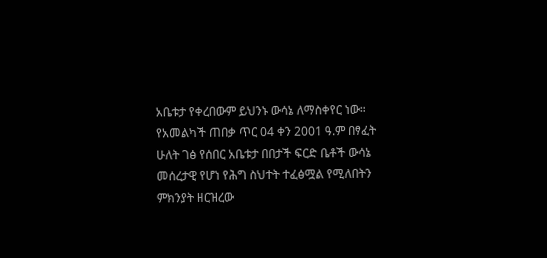አቤቱታ የቀረበውም ይህንኑ ውሳኔ ለማስቀየር ነው።
የአመልካች ጠበቃ ጥር 04 ቀን 2001 ዓ.ም በፃፈት ሁለት ገፅ የሰበር አቤቱታ በበታች ፍርድ ቤቶች ውሳኔ መሰረታዊ የሆነ የሕግ ስህተት ተፈፅሟል የሚለበትን ምክንያት ዘርዝረው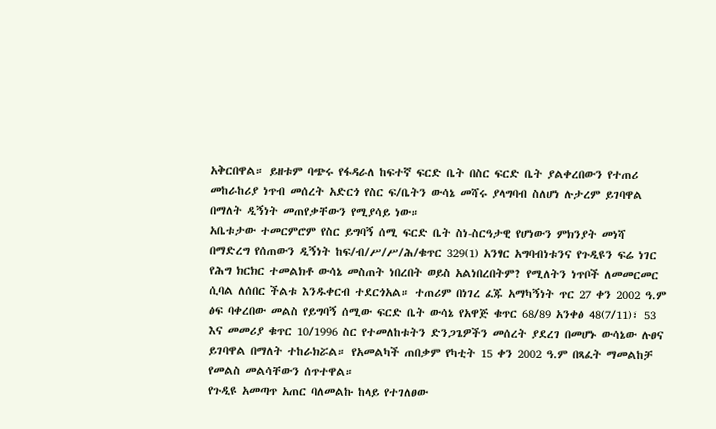አቅርበዋል። ይዘቱም ባጭሩ የፋዳራለ ከፍተኛ ፍርድ ቤት በስር ፍርድ ቤት ያልቀረበውን የተጠሪ መከራከሪያ ነጥብ መሰረት አድርጎ የስር ፍ/ቤትን ውሳኔ መሻሩ ያላግባብ ስለሆነ ሉታረም ይገባዋል በማለት ዲኝነት መጠየቃቸውን የሚያሳይ ነው።
አቤቱታው ተመርምሮም የስር ይግባኝ ሰሚ ፍርድ ቤት ስነ-ስርዓታዊ የሆነውን ምክንያት መነሻ በማድረግ የሰጠውን ዲኝነት ከፍ/ብ/ሥ/ሥ/ሕ/ቁጥር 329(1) አንፃር አግባብነቱንና የጉዲዩን ፍሬ ነገር የሕግ ክርክር ተመልክቶ ውሳኔ መስጠት ነበረበት ወይስ አልነበረበትም? የሚለትን ነጥቦች ለመመርመር ሲባል ለሰበር ችልቱ እንዱቀርብ ተደርጎአል። ተጠሪም በነገረ ፈጁ አማካኝነት ጥር 27 ቀን 2002 ዓ.ም ፅፍ ባቀረበው መልስ የይግባኝ ሰሚው ፍርድ ቤት ውሳኔ የአዋጅ ቁጥር 68/89 አንቀፅ 48(7/11)፣ 53 እና መመሪያ ቁጥር 10/1996 ስር የተመለከቱትን ድንጋጌዎችን መሰረት ያደረገ በመሆኑ ውሳኔው ሉፀና ይገባዋል በማለት ተከራክሯል። የአመልካች ጠበቃም የካቲት 15 ቀን 2002 ዓ.ም በጻፈት ማመልከቻ የመልስ መልሳቸውን ሰጥተዋል።
የጉዲዩ አመጣጥ አጠር ባለመልኩ ከላይ የተገለፀው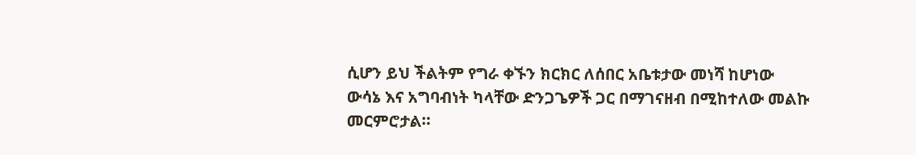ሲሆን ይህ ችልትም የግራ ቀኙን ክርክር ለሰበር አቤቱታው መነሻ ከሆነው ውሳኔ እና አግባብነት ካላቸው ድንጋጌዎች ጋር በማገናዘብ በሚከተለው መልኩ መርምሮታል።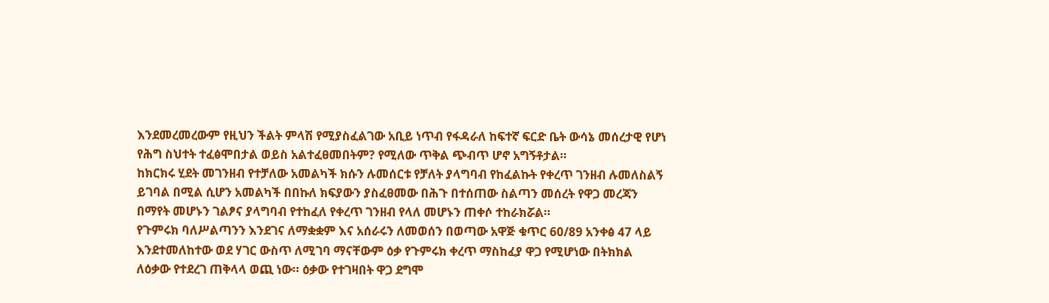እንደመረመረውም የዚህን ችልት ምላሽ የሚያስፈልገው አቢይ ነጥብ የፋዳራለ ከፍተኛ ፍርድ ቤት ውሳኔ መሰረታዊ የሆነ የሕግ ስህተት ተፈፅሞበታል ወይስ አልተፈፀመበትም? የሚለው ጥቅል ጭብጥ ሆኖ አግኝቶታል።
ከክርክሩ ሂደት መገንዘብ የተቻለው አመልካች ክሱን ሉመሰርቱ የቻለት ያላግባብ የከፈልኩት የቀረጥ ገንዘብ ሉመለስልኝ ይገባል በሚል ሲሆን አመልካች በበኩለ ክፍያውን ያስፈፀመው በሕጉ በተሰጠው ስልጣን መሰረት የዋጋ መረጃን በማየት መሆኑን ገልፆና ያላግባብ የተከፈለ የቀረጥ ገንዘብ የላለ መሆኑን ጠቀሶ ተከራክሯል።
የጉምሩክ ባለሥልጣንን እንደገና ለማቋቋም እና አሰራሩን ለመወሰን በወጣው አዋጅ ቁጥር 60/89 አንቀፅ 47 ላይ እንደተመለከተው ወደ ሃገር ውስጥ ለሚገባ ማናቸውም ዕቃ የጉምሩክ ቀረጥ ማስከፈያ ዋጋ የሚሆነው በትክክል ለዕቃው የተደረገ ጠቅላላ ወጪ ነው። ዕቃው የተገዛበት ዋጋ ደግሞ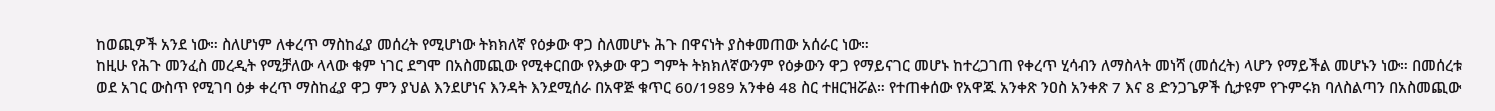ከወጪዎች አንደ ነው። ስለሆነም ለቀረጥ ማስከፈያ መሰረት የሚሆነው ትክክለኛ የዕቃው ዋጋ ስለመሆኑ ሕጉ በዋናነት ያስቀመጠው አሰራር ነው።
ከዚሁ የሕጉ መንፈስ መረዲት የሚቻለው ላላው ቁም ነገር ደግሞ በአስመጪው የሚቀርበው የእቃው ዋጋ ግምት ትክክለኛውንም የዕቃውን ዋጋ የማይናገር መሆኑ ከተረጋገጠ የቀረጥ ሂሳብን ለማስላት መነሻ (መሰረት) ላሆን የማይችል መሆኑን ነው። በመሰረቱ ወደ አገር ውስጥ የሚገባ ዕቃ ቀረጥ ማስከፈያ ዋጋ ምን ያህል እንደሆነና እንዳት እንደሚሰራ በአዋጅ ቁጥር 60/1989 አንቀፅ 48 ስር ተዘርዝሯል። የተጠቀሰው የአዋጁ አንቀጽ ንዐስ አንቀጽ 7 እና 8 ድንጋጌዎች ሲታዩም የጉምሩክ ባለስልጣን በአስመጪው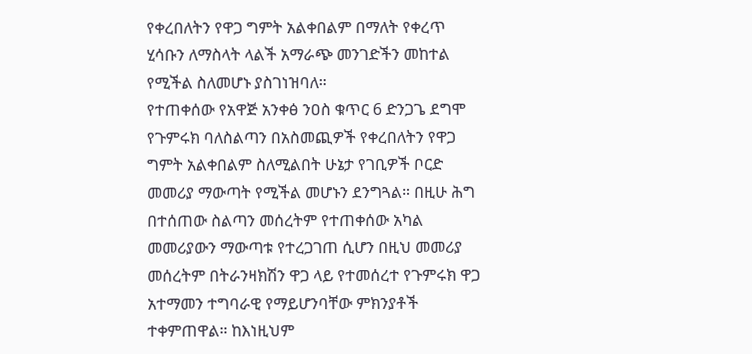የቀረበለትን የዋጋ ግምት አልቀበልም በማለት የቀረጥ ሂሳቡን ለማስላት ላልች አማራጭ መንገድችን መከተል የሚችል ስለመሆኑ ያስገነዝባለ።
የተጠቀሰው የአዋጅ አንቀፅ ንዐስ ቁጥር 6 ድንጋጌ ደግሞ የጉምሩክ ባለስልጣን በአስመጪዎች የቀረበለትን የዋጋ ግምት አልቀበልም ስለሚልበት ሁኔታ የገቢዎች ቦርድ መመሪያ ማውጣት የሚችል መሆኑን ደንግጓል። በዚሁ ሕግ በተሰጠው ስልጣን መሰረትም የተጠቀሰው አካል መመሪያውን ማውጣቱ የተረጋገጠ ሲሆን በዚህ መመሪያ መሰረትም በትራንዛክሽን ዋጋ ላይ የተመሰረተ የጉምሩክ ዋጋ አተማመን ተግባራዊ የማይሆንባቸው ምክንያቶች ተቀምጠዋል። ከእነዚህም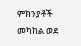ምክንያቶች መካከል ወደ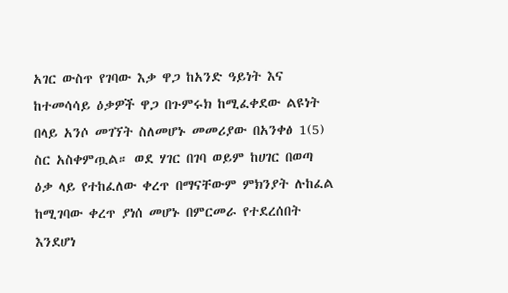አገር ውስጥ የገባው እቃ ዋጋ ከአንድ ዓይነት እና ከተመሳሳይ ዕቃዎች ዋጋ በጉምሩክ ከሚፈቀደው ልዩነት በላይ አንሶ መገኘት ስለመሆኑ መመሪያው በአንቀፅ 1(5) ስር አስቀምጧል። ወደ ሃገር በገባ ወይም ከሀገር በወጣ ዕቃ ላይ የተከፈለው ቀረጥ በማናቸውም ምክንያት ሉከፈል ከሚገባው ቀረጥ ያነሰ መሆኑ በምርመራ የተደረሰበት እንደሆነ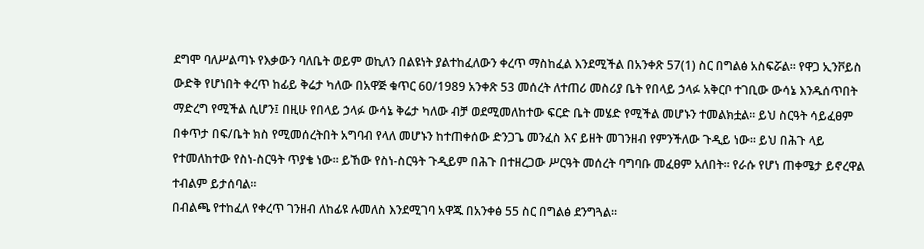ደግሞ ባለሥልጣኑ የእቃውን ባለቤት ወይም ወኪለን በልዩነት ያልተከፈለውን ቀረጥ ማስከፈል እንደሚችል በአንቀጽ 57(1) ስር በግልፅ አስፍሯል። የዋጋ ኢንቮይስ ውድቅ የሆነበት ቀረጥ ከፊይ ቅሬታ ካለው በአዋጅ ቁጥር 60/1989 አንቀጽ 53 መሰረት ለተጠሪ መስሪያ ቤት የበላይ ኃላፉ አቅርቦ ተገቢው ውሳኔ እንዱሰጥበት ማድረግ የሚችል ሲሆን፤ በዚሁ የበላይ ኃላፉ ውሳኔ ቅሬታ ካለው ብቻ ወደሚመለከተው ፍርድ ቤት መሄድ የሚችል መሆኑን ተመልክቷል። ይህ ስርዓት ሳይፈፀም በቀጥታ በፍ/ቤት ክስ የሚመሰረትበት አግባብ የላለ መሆኑን ከተጠቀሰው ድንጋጌ መንፈስ እና ይዘት መገንዘብ የምንችለው ጉዲይ ነው። ይህ በሕጉ ላይ የተመለከተው የስነ-ስርዓት ጥያቄ ነው። ይኸው የስነ-ስርዓት ጉዲይም በሕጉ በተዘረጋው ሥርዓት መሰረት ባግባቡ መፈፀም አለበት። የራሱ የሆነ ጠቀሜታ ይኖረዋል ተብልም ይታሰባል።
በብልጫ የተከፈለ የቀረጥ ገንዘብ ለከፊዩ ሉመለስ እንደሚገባ አዋጁ በአንቀፅ 55 ስር በግልፅ ደንግጓል።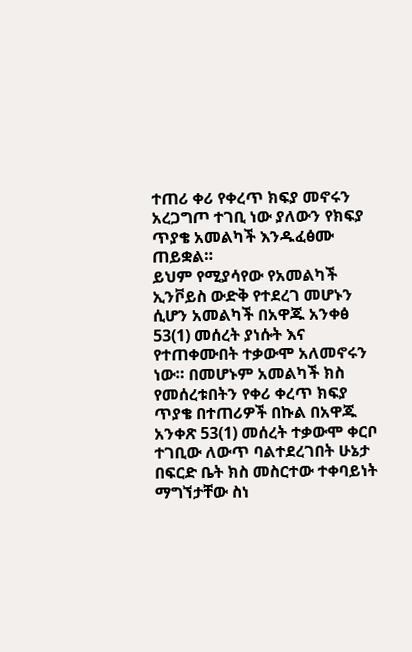ተጠሪ ቀሪ የቀረጥ ክፍያ መኖሩን አረጋግጦ ተገቢ ነው ያለውን የክፍያ ጥያቄ አመልካች እንዱፈፅሙ ጠይቋል።
ይህም የሚያሳየው የአመልካች ኢንቮይስ ውድቅ የተደረገ መሆኑን ሲሆን አመልካች በአዋጁ አንቀፅ 53(1) መሰረት ያነሱት እና የተጠቀሙበት ተቃውሞ አለመኖሩን ነው። በመሆኑም አመልካች ክስ የመሰረቱበትን የቀሪ ቀረጥ ክፍያ ጥያቄ በተጠሪዎች በኩል በአዋጁ አንቀጽ 53(1) መሰረት ተቃውሞ ቀርቦ ተገቢው ለውጥ ባልተደረገበት ሁኔታ በፍርድ ቤት ክስ መስርተው ተቀባይነት ማግኘታቸው ስነ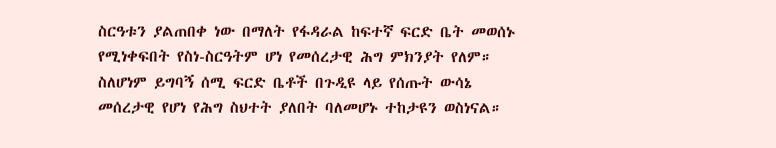ስርዓቱን ያልጠበቀ ነው በማለት የፋዳራል ከፍተኛ ፍርድ ቤት መወሰኑ የሚነቀፍበት የስነ-ስርዓትም ሆነ የመሰረታዊ ሕግ ምክንያት የለም።
ስለሆነም ይግባኝ ሰሚ ፍርድ ቤቶች በጉዲዩ ላይ የሰጡት ውሳኔ መሰረታዊ የሆነ የሕግ ስህተት ያለበት ባለመሆኑ ተከታዩን ወስነናል።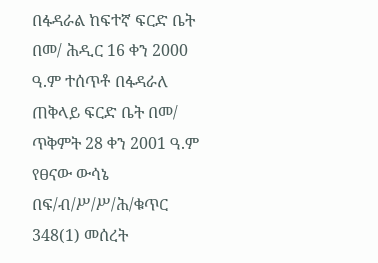በፋዳራል ከፍተኛ ፍርድ ቤት በመ/ ሕዲር 16 ቀን 2000 ዓ.ም ተሰጥቶ በፋዳራለ ጠቅላይ ፍርድ ቤት በመ/ ጥቅምት 28 ቀን 2001 ዓ.ም የፀናው ውሳኔ በፍ/ብ/ሥ/ሥ/ሕ/ቁጥር 348(1) መሰረት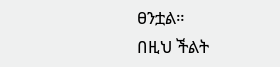ፀንቷል።
በዚህ ችልት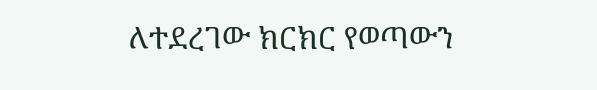ለተደረገው ክርክር የወጣውን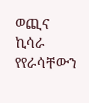ወጪና ኪሳራ የየራሳቸውን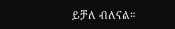ይቻለ ብለናል።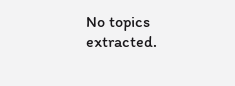No topics extracted.